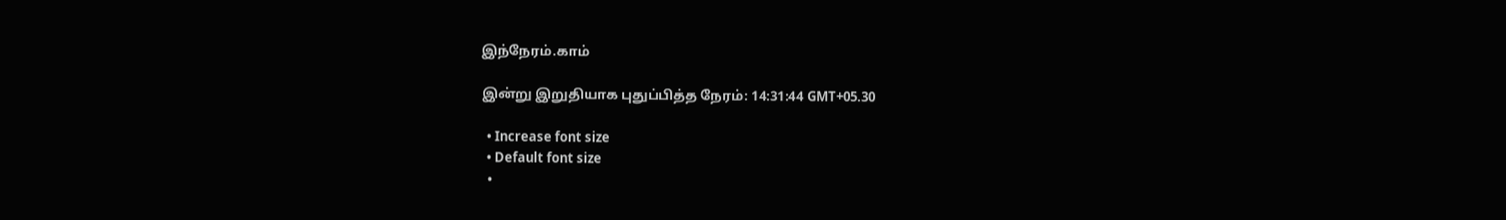இந்நேரம்.காம்

இன்று இறுதியாக புதுப்பித்த நேரம்: 14:31:44 GMT+05.30

  • Increase font size
  • Default font size
  •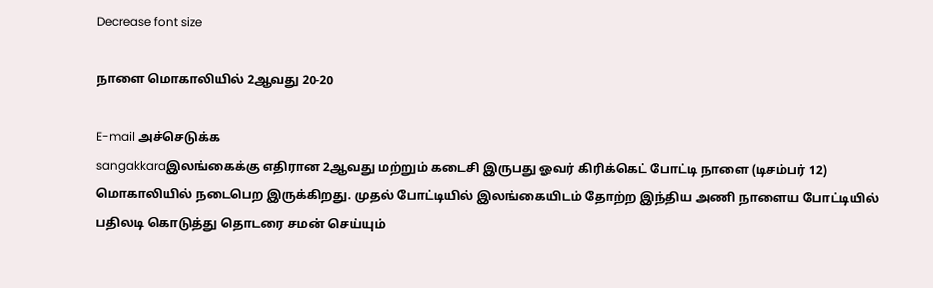Decrease font size

நாளை மொகாலியில் 2ஆவது 20-20

E-mail அச்செடுக்க
sangakkaraஇலங்கைக்கு எதிரான 2ஆவது மற்றும் கடைசி இருபது ஓவர் கிரிக்கெட் போட்டி நாளை (டிசம்பர் 12) மொகாலியில் நடைபெற இருக்கிறது. முதல் போட்டியில் இலங்கையிடம் தோற்ற இந்திய அணி நாளைய போட்டியில் பதிலடி கொடுத்து தொடரை சமன் செய்யும்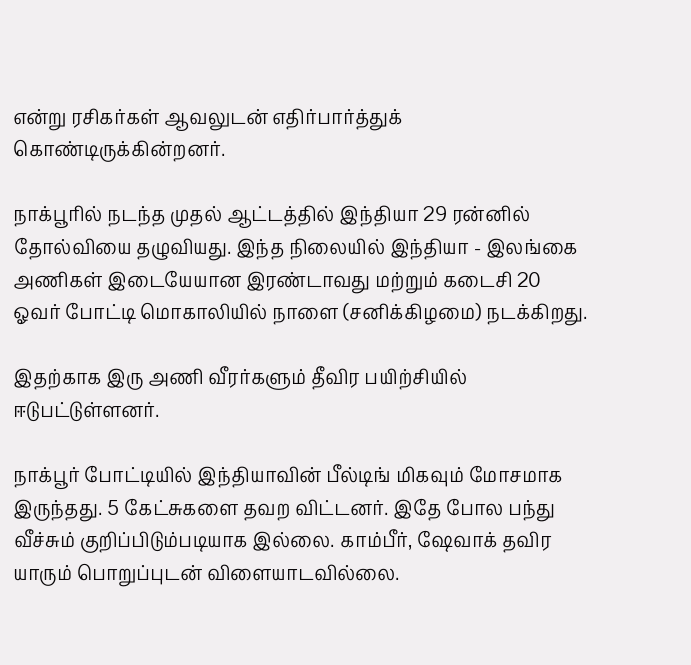என்று ரசிகர்கள் ஆவலுடன் எதிர்பார்த்துக் கொண்டிருக்கின்றனர்.

நாக்பூரில் நடந்த முதல் ஆட்டத்தில் இந்தியா 29 ரன்னில் தோல்வியை தழுவியது. இந்த நிலையில் இந்தியா - இலங்கை அணிகள் இடையேயான இரண்டாவது மற்றும் கடைசி 20 ஓவர் போட்டி மொகாலியில் நாளை (சனிக்கிழமை) நடக்கிறது.

இதற்காக இரு அணி வீரர்களும் தீவிர பயிற்சியில் ஈடுபட்டுள்ளனர்.

நாக்பூர் போட்டியில் இந்தியாவின் பீல்டிங் மிகவும் மோசமாக இருந்தது. 5 கேட்சுகளை தவற விட்டனர். இதே போல பந்து வீச்சும் குறிப்பிடும்படியாக இல்லை. காம்பீர், ஷேவாக் தவிர யாரும் பொறுப்புடன் விளையாடவில்லை.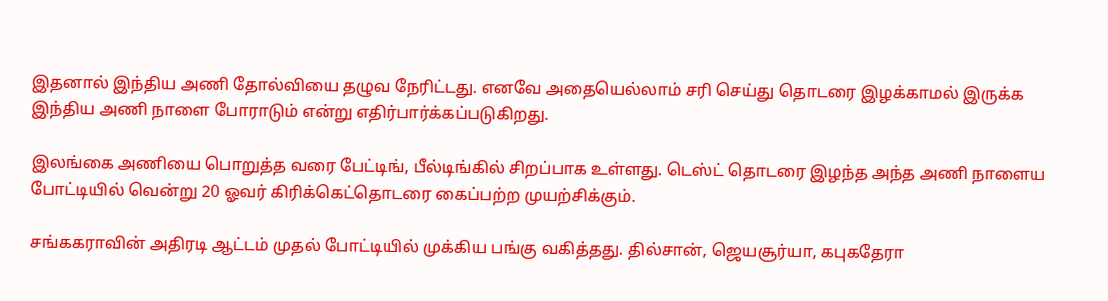இதனால் இந்திய அணி தோல்வியை தழுவ நேரிட்டது. எனவே அதையெல்லாம் சரி செய்து தொடரை இழக்காமல் இருக்க இந்திய அணி நாளை போராடும் என்று எதிர்பார்க்கப்படுகிறது.

இலங்கை அணியை பொறுத்த வரை பேட்டிங், பீல்டிங்கில் சிறப்பாக உள்ளது. டெஸ்ட் தொடரை இழந்த அந்த அணி நாளைய போட்டியில் வென்று 20 ஓவர் கிரிக்கெட்தொடரை கைப்பற்ற முயற்சிக்கும்.

சங்ககராவின் அதிரடி ஆட்டம் முதல் போட்டியில் முக்கிய பங்கு வகித்தது. தில்சான், ஜெயசூர்யா, கபுகதேரா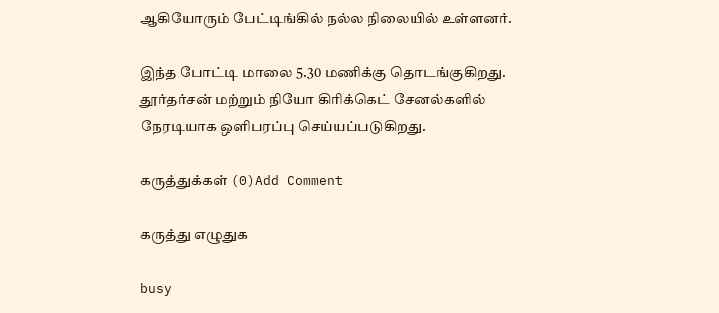ஆகியோரும் பேட்டிங்கில் நல்ல நிலையில் உள்ளனர்.

இந்த போட்டி மாலை 5.30 மணிக்கு தொடங்குகிறது. தூர்தர்சன் மற்றும் நியோ கிரிக்கெட் சேனல்களில் நேரடியாக ஒளிபரப்பு செய்யப்படுகிறது.

கருத்துக்கள் (0)Add Comment

கருத்து எழுதுக

busy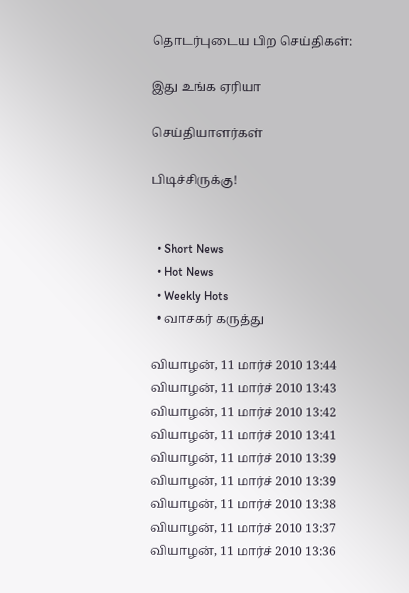தொடர்புடைய பிற செய்திகள்:

இது உங்க ஏரியா

செய்தியாளர்கள்

பிடிச்சிருக்கு!


  • Short News
  • Hot News
  • Weekly Hots
  • வாசகர் கருத்து

வியாழன், 11 மார்ச் 2010 13:44
வியாழன், 11 மார்ச் 2010 13:43
வியாழன், 11 மார்ச் 2010 13:42
வியாழன், 11 மார்ச் 2010 13:41
வியாழன், 11 மார்ச் 2010 13:39
வியாழன், 11 மார்ச் 2010 13:39
வியாழன், 11 மார்ச் 2010 13:38
வியாழன், 11 மார்ச் 2010 13:37
வியாழன், 11 மார்ச் 2010 13:36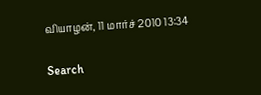வியாழன், 11 மார்ச் 2010 13:34

Search